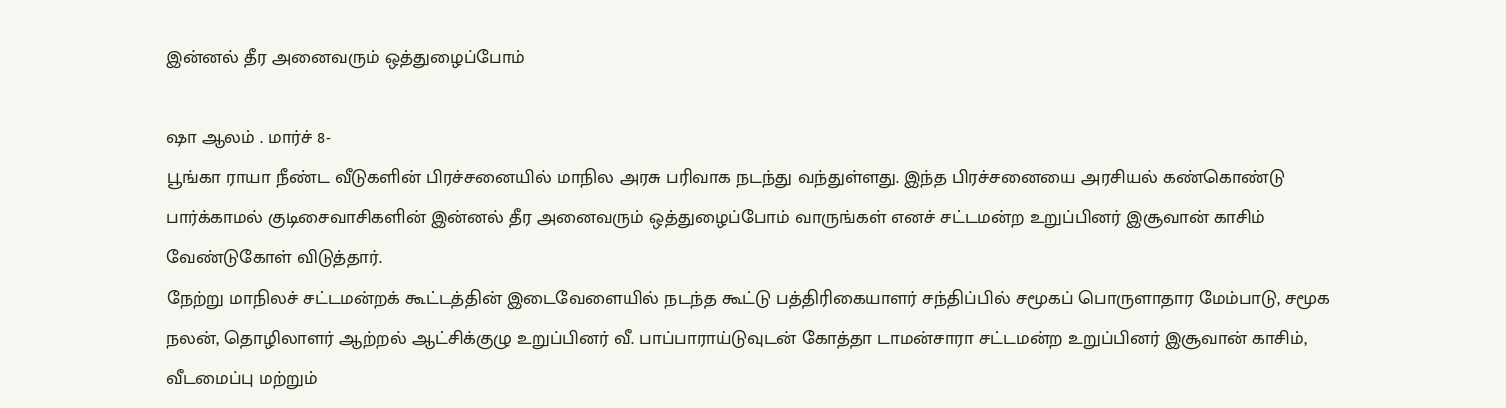இன்னல் தீர அனைவரும் ஒத்துழைப்போம்

ஷா ஆலம் . மார்ச் 8-
பூங்கா ராயா நீண்ட வீடுகளின் பிரச்சனையில் மாநில அரசு பரிவாக நடந்து வந்துள்ளது. இந்த பிரச்சனையை அரசியல் கண்கொண்டு பார்க்காமல் குடிசைவாசிகளின் இன்னல் தீர அனைவரும் ஒத்துழைப்போம் வாருங்கள் எனச் சட்டமன்ற உறுப்பினர் இசூவான் காசிம் வேண்டுகோள் விடுத்தார்.
நேற்று மாநிலச் சட்டமன்றக் கூட்டத்தின் இடைவேளையில் நடந்த கூட்டு பத்திரிகையாளர் சந்திப்பில் சமூகப் பொருளாதார மேம்பாடு, சமூக நலன், தொழிலாளர் ஆற்றல் ஆட்சிக்குழு உறுப்பினர் வீ. பாப்பாராய்டுவுடன் கோத்தா டாமன்சாரா சட்டமன்ற உறுப்பினர் இசூவான் காசிம், வீடமைப்பு மற்றும்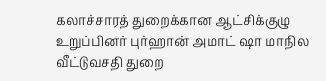கலாச்சாரத் துறைக்கான ஆட்சிக்குழு உறுப்பினர் புர்ஹான் அமாட் ஷா மாநில வீட்டுவசதி துறை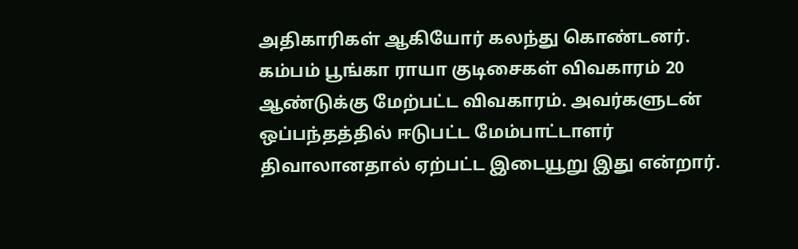அதிகாரிகள் ஆகியோர் கலந்து கொண்டனர்.
கம்பம் பூங்கா ராயா குடிசைகள் விவகாரம் 20 ஆண்டுக்கு மேற்பட்ட விவகாரம். அவர்களுடன் ஒப்பந்தத்தில் ஈடுபட்ட மேம்பாட்டாளர் திவாலானதால் ஏற்பட்ட இடையூறு இது என்றார்.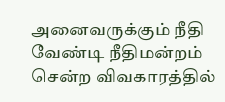அனைவருக்கும் நீதி வேண்டி நீதிமன்றம் சென்ற விவகாரத்தில்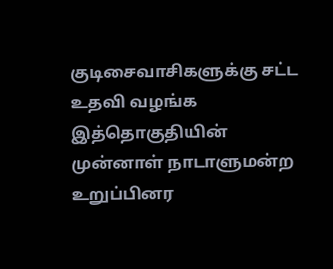குடிசைவாசிகளுக்கு சட்ட உதவி வழங்க இத்தொகுதியின் முன்னாள் நாடாளுமன்ற உறுப்பினர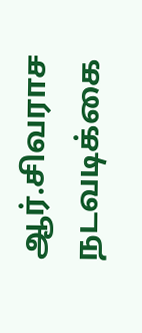ஆர்.சிவராச நடவடிக்கை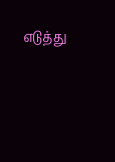எடுத்து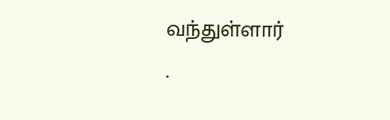வந்துள்ளார்
.